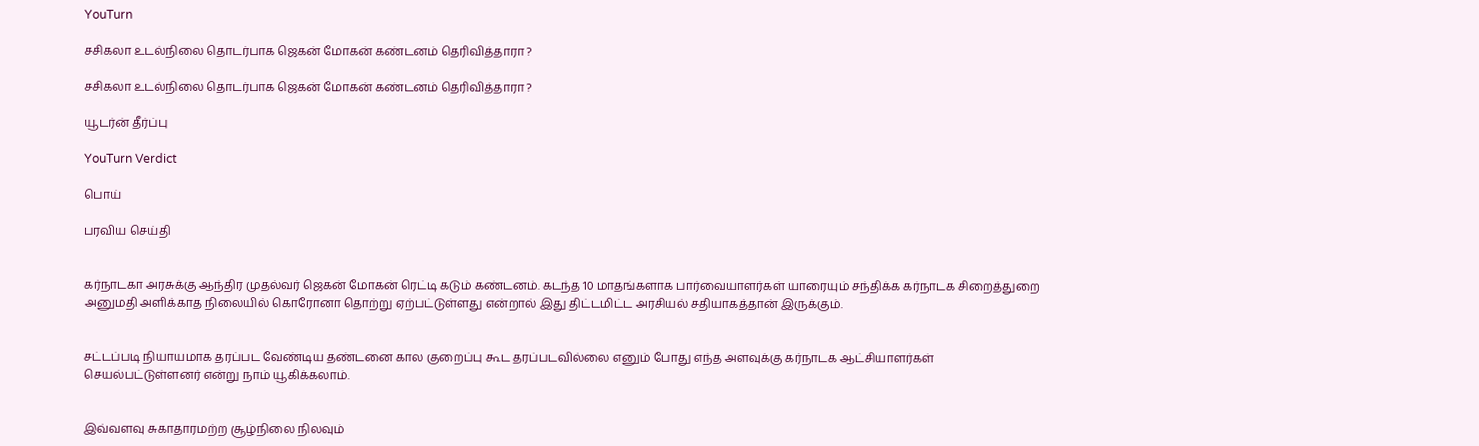YouTurn

சசிகலா உடல்நிலை தொடர்பாக ஜெகன் மோகன் கண்டனம் தெரிவித்தாரா ?

சசிகலா உடல்நிலை தொடர்பாக ஜெகன் மோகன் கண்டனம் தெரிவித்தாரா ?

யூடர்ன் தீர்ப்பு

YouTurn Verdict

பொய்

பரவிய செய்தி


கர்நாடகா அரசுக்கு ஆந்திர முதல்வர் ஜெகன் மோகன் ரெட்டி கடும் கண்டனம். கடந்த 10 மாதங்களாக பார்வையாளர்கள் யாரையும் சந்திக்க கர்நாடக சிறைத்துறை அனுமதி அளிக்காத நிலையில் கொரோனா தொற்று ஏற்பட்டுள்ளது என்றால் இது திட்டமிட்ட அரசியல் சதியாகத்தான் இருக்கும்.


சட்டப்படி நியாயமாக தரப்பட வேண்டிய தண்டனை கால குறைப்பு கூட தரப்படவில்லை எனும் போது எந்த அளவுக்கு கர்நாடக ஆட்சியாளர்கள் செயல்பட்டுள்ளனர் என்று நாம் யூகிக்கலாம்.


இவ்வளவு சுகாதாரமற்ற சூழ்நிலை நிலவும்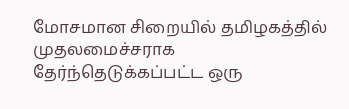மோசமான சிறையில் தமிழகத்தில் முதலமைச்சராக தேர்ந்தெடுக்கப்பட்ட ஒரு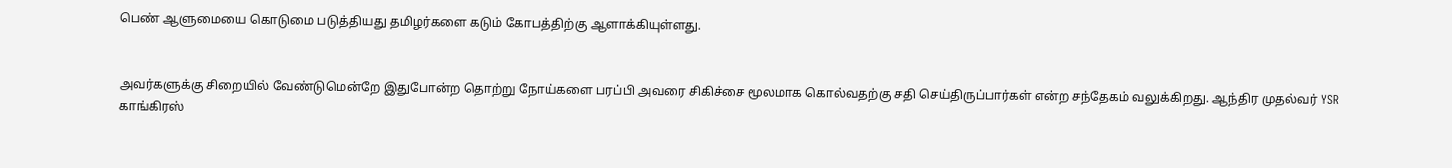பெண் ஆளுமையை கொடுமை படுத்தியது தமிழர்களை கடும் கோபத்திற்கு ஆளாக்கியுள்ளது.


அவர்களுக்கு சிறையில் வேண்டுமென்றே இதுபோன்ற தொற்று நோய்களை பரப்பி அவரை சிகிச்சை மூலமாக கொல்வதற்கு சதி செய்திருப்பார்கள் என்ற சந்தேகம் வலுக்கிறது. ஆந்திர முதல்வர் YSR காங்கிரஸ்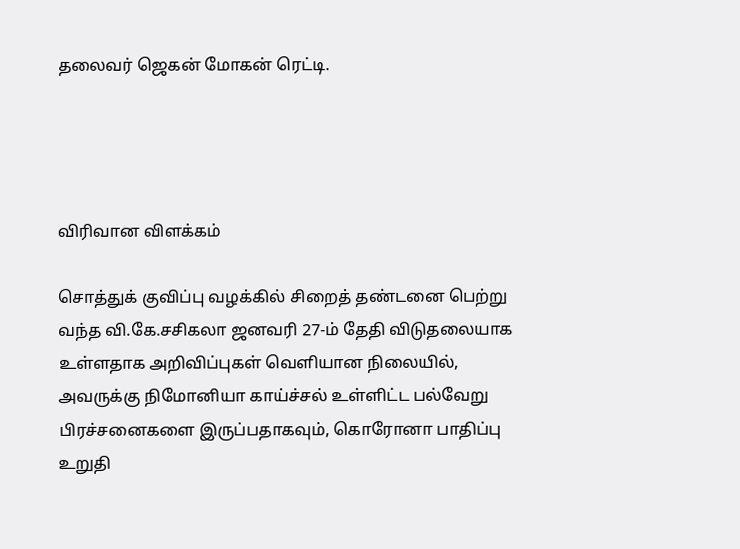தலைவர் ஜெகன் மோகன் ரெட்டி.




விரிவான விளக்கம்

சொத்துக் குவிப்பு வழக்கில் சிறைத் தண்டனை பெற்று வந்த வி.கே.சசிகலா ஜனவரி 27-ம் தேதி விடுதலையாக உள்ளதாக அறிவிப்புகள் வெளியான நிலையில், அவருக்கு நிமோனியா காய்ச்சல் உள்ளிட்ட பல்வேறு பிரச்சனைகளை இருப்பதாகவும், கொரோனா பாதிப்பு உறுதி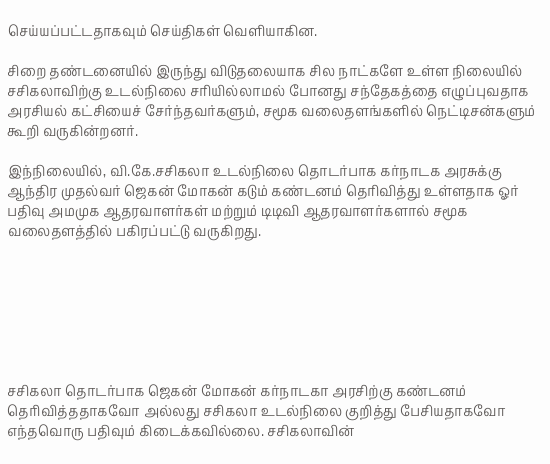செய்யப்பட்டதாகவும் செய்திகள் வெளியாகின.

சிறை தண்டனையில் இருந்து விடுதலையாக சில நாட்களே உள்ள நிலையில் சசிகலாவிற்கு உடல்நிலை சரியில்லாமல் போனது சந்தேகத்தை எழுப்புவதாக அரசியல் கட்சியைச் சேர்ந்தவர்களும், சமூக வலைதளங்களில் நெட்டிசன்களும் கூறி வருகின்றனர்.

இந்நிலையில், வி.கே.சசிகலா உடல்நிலை தொடர்பாக கர்நாடக அரசுக்கு ஆந்திர முதல்வர் ஜெகன் மோகன் கடும் கண்டனம் தெரிவித்து உள்ளதாக ஓர் பதிவு அமமுக ஆதரவாளர்கள் மற்றும் டிடிவி ஆதரவாளர்களால் சமூக வலைதளத்தில் பகிரப்பட்டு வருகிறது.







சசிகலா தொடர்பாக ஜெகன் மோகன் கர்நாடகா அரசிற்கு கண்டனம் தெரிவித்ததாகவோ அல்லது சசிகலா உடல்நிலை குறித்து பேசியதாகவோ எந்தவொரு பதிவும் கிடைக்கவில்லை. சசிகலாவின்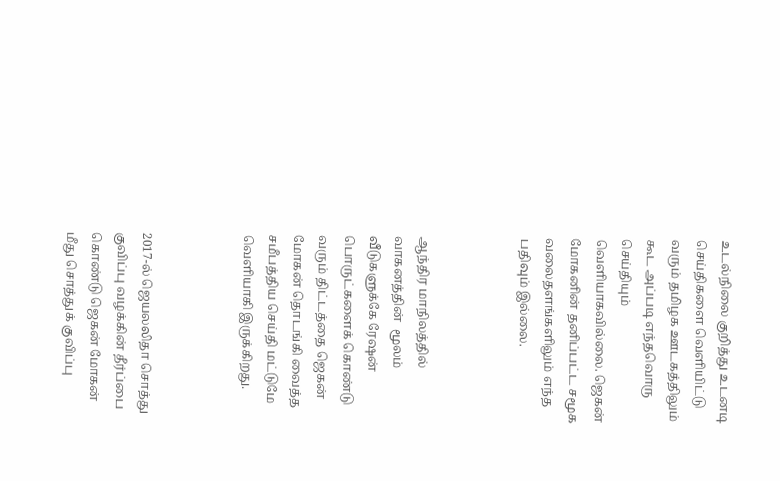உடல்நிலை குறித்து உடனடி செய்திகளை வெளியிட்டு வரும் தமிழக ஊடகத்திலும் கூட அப்படி எந்தவொரு செய்தியும் வெளியாகவில்லை. ஜெகன் மோகனின் தனிப்பட்ட சமூக வலைதளங்களிலும் எந்த பதிவும் இல்லை.



ஆந்திர மாநிலத்தில் வாகனத்தின்  மூலம் வீடுகளுக்கே ரேஷன் பொருட்களைக் கொண்டு வரும் திட்டத்தை ஜெகன் மோகன் தொடங்கி வைத்த சமீபத்திய செய்தி மட்டுமே வெளியாகி இருக்கிறது.



2017-ல் ஜெயலலிதா சொத்து குவிப்பு வழக்கின் தீர்ப்பை கொண்டு ஜெகன் மோகன் மீது சொத்துக் குவிப்பு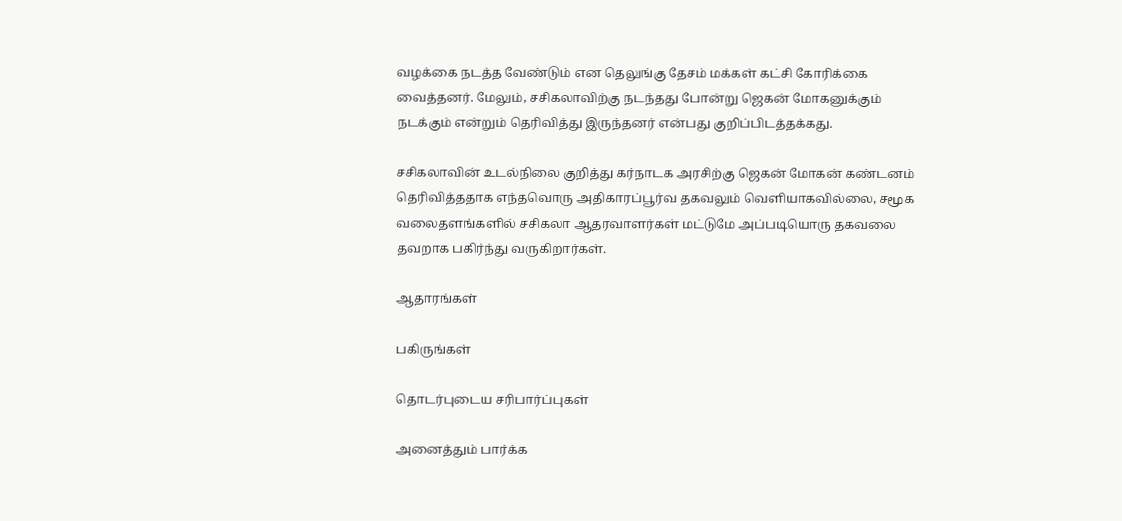வழக்கை நடத்த வேண்டும் என தெலுங்கு தேசம் மக்கள் கட்சி கோரிக்கை வைத்தனர். மேலும், சசிகலாவிற்கு நடந்தது போன்று ஜெகன் மோகனுக்கும் நடக்கும் என்றும் தெரிவித்து இருந்தனர் என்பது குறிப்பிடத்தக்கது.

சசிகலாவின் உடல்நிலை குறித்து கர்நாடக அரசிற்கு ஜெகன் மோகன் கண்டனம் தெரிவித்ததாக எந்தவொரு அதிகாரப்பூர்வ தகவலும் வெளியாகவில்லை, சமூக வலைதளங்களில் சசிகலா ஆதரவாளர்கள் மட்டுமே அப்படியொரு தகவலை தவறாக பகிர்ந்து வருகிறார்கள்.

ஆதாரங்கள்

பகிருங்கள்

தொடர்புடைய சரிபார்ப்புகள்

அனைத்தும் பார்க்க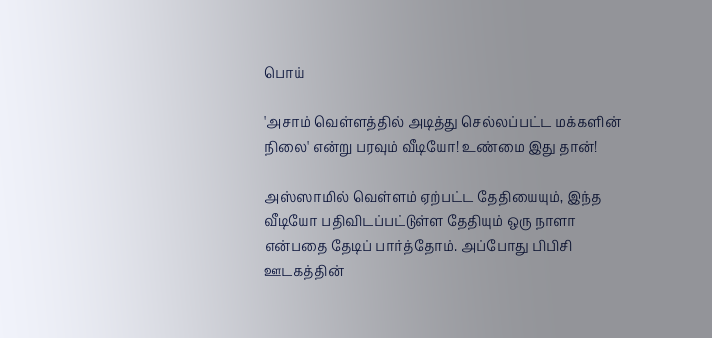பொய்

'அசாம் வெள்ளத்தில் அடித்து செல்லப்பட்ட மக்களின் நிலை' என்று பரவும் வீடியோ! உண்மை இது தான்!

அஸ்ஸாமில் வெள்ளம் ஏற்பட்ட தேதியையும், இந்த வீடியோ பதிவிடப்பட்டுள்ள தேதியும் ஒரு நாளா என்பதை தேடிப் பார்த்தோம். அப்போது பிபிசி ஊடகத்தின்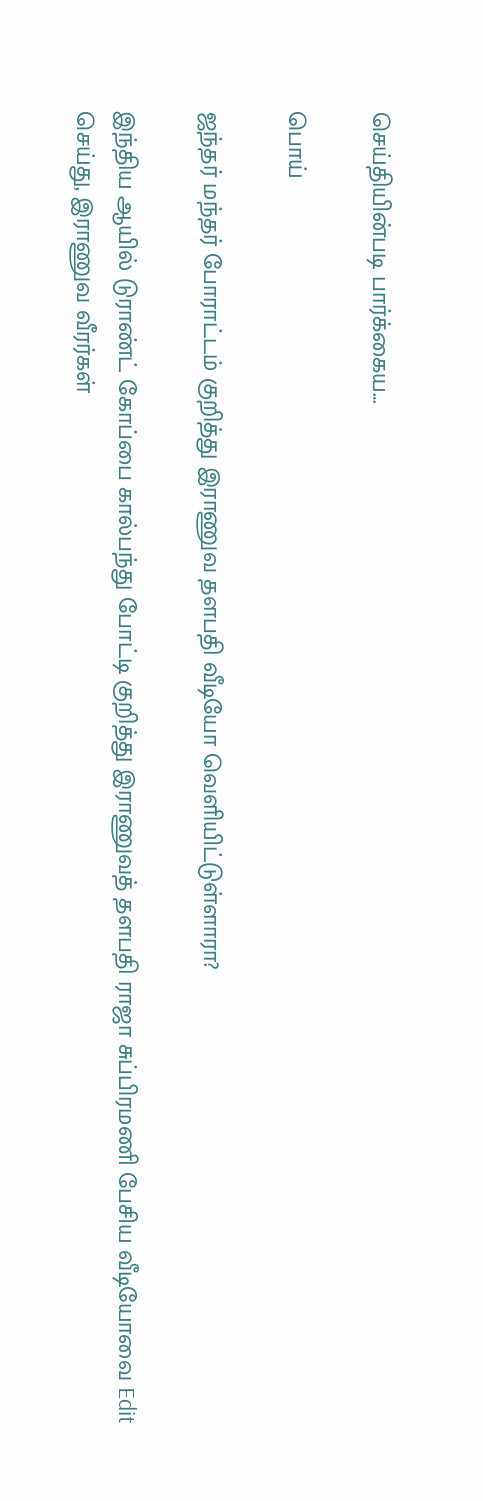செய்தியின்படி பார்க்கைய…

பொய்

ஜந்தர் மந்தர் போராட்டம் குறித்து இராணுவ தளபதி வீடியோ வெளியிட்டுள்ளாரா?

இந்திய ஆயில் டுராண்ட் கோப்பை கால்பந்து போட்டி குறித்து இராணுவத் தளபதி ராஜா சுப்பிரமணி பேசிய வீடியோவை Edit செய்து, இராணுவ வீரர்கள்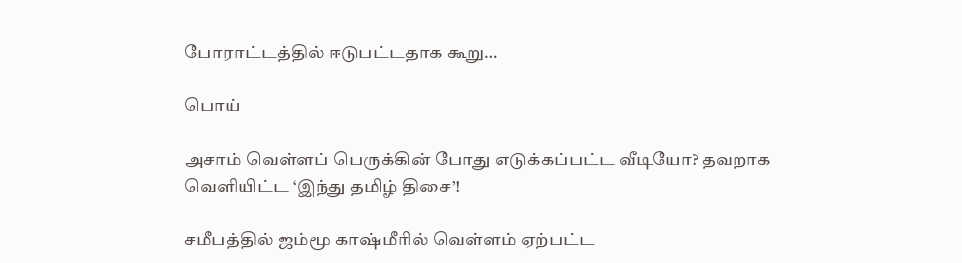போராட்டத்தில் ஈடுபட்டதாக கூறு…

பொய்

அசாம் வெள்ளப் பெருக்கின் போது எடுக்கப்பட்ட வீடியோ? தவறாக வெளியிட்ட ‘இந்து தமிழ் திசை’!

சமீபத்தில் ஜம்மூ காஷ்மீரில் வெள்ளம் ஏற்பட்ட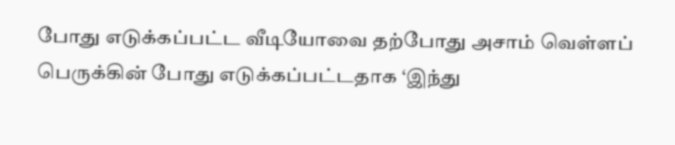போது எடுக்கப்பட்ட வீடியோவை தற்போது அசாம் வெள்ளப் பெருக்கின் போது எடுக்கப்பட்டதாக ‘இந்து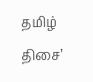தமிழ் திசை’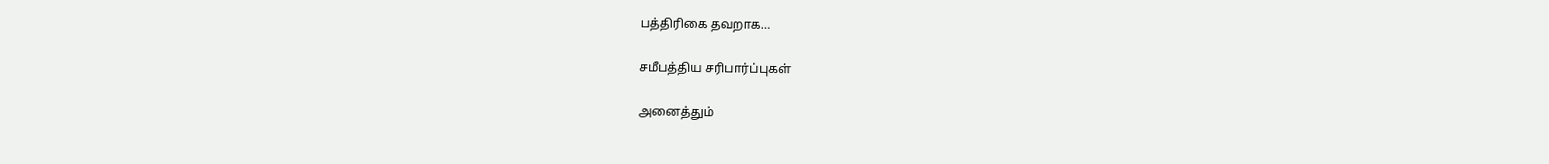பத்திரிகை தவறாக…

சமீபத்திய சரிபார்ப்புகள்

அனைத்தும்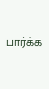பார்க்க